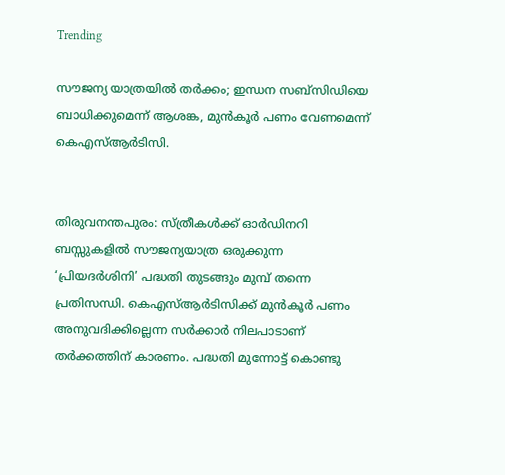Trending

സൗജന്യ യാത്രയിൽ തർക്കം; ഇന്ധന സബ്‍സിഡിയെ ബാധിക്കുമെന്ന് ആശങ്ക, മുൻകൂർ പണം വേണമെന്ന് കെഎസ്ആർടിസി.


തിരുവനന്തപുരം: സ്ത്രീകൾക്ക് ഓര്‍ഡിനറി ബസ്സുകളിൽ സൗജന്യയാത്ര ഒരുക്കുന്ന ‘പ്രിയദർശിനി’ പദ്ധതി തുടങ്ങും മുമ്പ് തന്നെ പ്രതിസന്ധി. കെഎസ്ആർടിസിക്ക് മുൻകൂർ പണം അനുവദിക്കില്ലെന്ന സ‍ർക്കാര്‍ നിലപാടാണ് തർക്കത്തിന് കാരണം. പദ്ധതി മുന്നോട്ട് കൊണ്ടു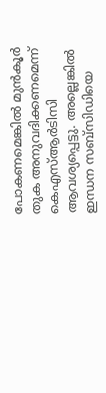പോകണമെങ്കിൽ മുൻകൂർ തുക അനുവദിക്കണമെന്ന് കെഎസ്ആർടിസി ആവശ്യപ്പെട്ടു. അല്ലെങ്കിൽ ഇന്ധന സബ്‍സിഡിയെ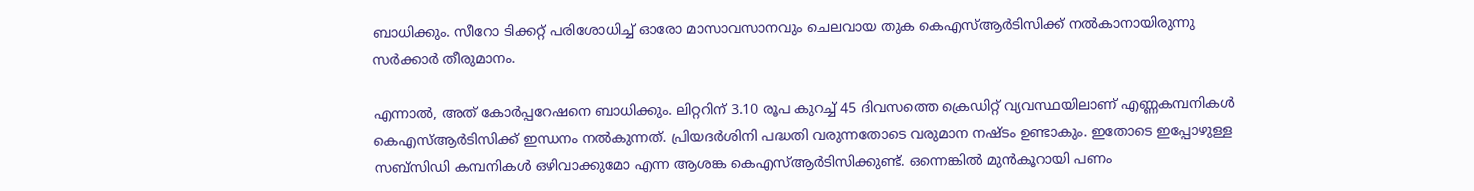ബാധിക്കും. സീറോ ടിക്കറ്റ് പരിശോധിച്ച് ഓരോ മാസാവസാനവും ചെലവായ തുക കെഎസ്ആർടിസിക്ക് നൽകാനായിരുന്നു സർക്കാര്‍ തീരുമാനം.

എന്നാല്‍, അത് കോര്‍പ്പറേഷനെ ബാധിക്കും. ലിറ്ററിന് 3.10 രൂപ കുറച്ച് 45 ദിവസത്തെ ക്രെഡിറ്റ് വ്യവസ്ഥയിലാണ് എണ്ണകമ്പനികൾ കെഎസ്ആർടിസിക്ക് ഇന്ധനം നൽകുന്നത്. പ്രിയദർശിനി പദ്ധതി വരുന്നതോടെ വരുമാന നഷ്ടം ഉണ്ടാകും. ഇതോടെ ഇപ്പോഴുള്ള സബ്സിഡി കമ്പനികൾ ഒഴിവാക്കുമോ എന്ന ആശങ്ക കെഎസ്ആർടിസിക്കുണ്ട്. ഒന്നെങ്കിൽ മുൻകൂറായി പണം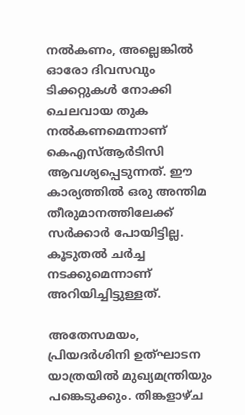നൽകണം, അല്ലെങ്കിൽ ഓരോ ദിവസവും ടിക്കറ്റുകൾ നോക്കി ചെലവായ തുക നൽകണമെന്നാണ് കെഎസ്ആർടിസി ആവശ്യപ്പെടുന്നത്. ഈ കാര്യത്തിൽ ഒരു അന്തിമ തീരുമാനത്തിലേക്ക് സർക്കാര്‍ പോയിട്ടില്ല. കൂടുതൽ ചർച്ച നടക്കുമെന്നാണ് അറിയിച്ചിട്ടുള്ളത്.

അതേസമയം, പ്രിയദർശിനി ഉത്ഘാടന യാത്രയിൽ മുഖ്യമന്ത്രിയും പങ്കെടുക്കും. തിങ്കളാഴ്ച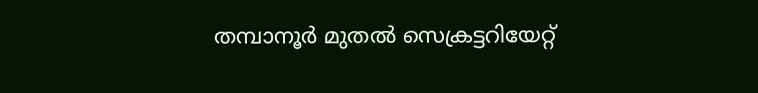തമ്പാനൂർ മുതൽ സെക്രട്ടറിയേറ്റ്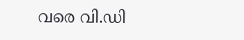വരെ വി.ഡി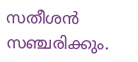സതീശൻ സഞ്ചരിക്കും.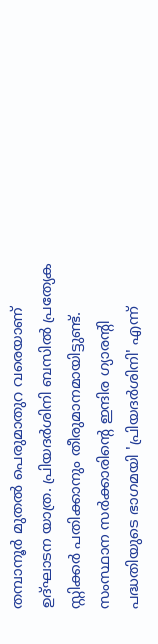തമ്പാനൂർ മുതൽ പെരുമാതുറ വരെയാണ് ഉദ്ഘാടന യാത്ര. പ്രിയദർശിനി ബസിൽ പ്രത്യേക സ്റ്റിക്കർ പതിക്കാനും തീരുമാനമായിട്ടുണ്ട്. സംസ്ഥാന സർക്കാരിന്‍റെ ഇന്ദിര ഗ്യാരന്‍റി പദ്ധതിയുടെ ഭാഗമയി 'പ്രിയദർശിനി' എന്ന്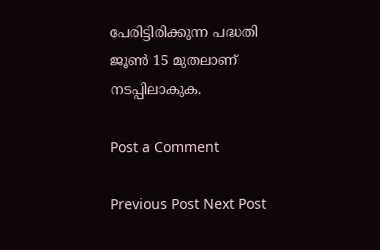പേരിട്ടിരിക്കുന്ന പദ്ധതി ജൂൺ 15 മുതലാണ് നടപ്പിലാകുക.

Post a Comment

Previous Post Next Post